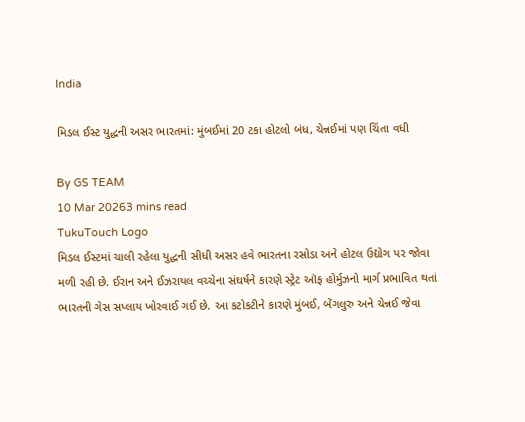India

મિડલ ઈસ્ટ યુદ્ધની અસર ભારતમાં: મુંબઈમાં 20 ટકા હોટલો બંધ, ચેન્નઈમાં પણ ચિંતા વધી

By GS TEAM
10 Mar 20263 mins read
TukuTouch Logo
મિડલ ઈસ્ટમાં ચાલી રહેલા યુદ્ધની સીધી અસર હવે ભારતના રસોડા અને હોટલ ઉદ્યોગ પર જોવા મળી રહી છે. ઈરાન અને ઈઝરાયલ વચ્ચેના સંઘર્ષને કારણે સ્ટ્રેટ ઑફ હોર્મુઝનો માર્ગ પ્રભાવિત થતાં ભારતની ગેસ સપ્લાય ખોરવાઈ ગઈ છે. આ કટોકટીને કારણે મુંબઈ, બેંગલુરુ અને ચેન્નઈ જેવા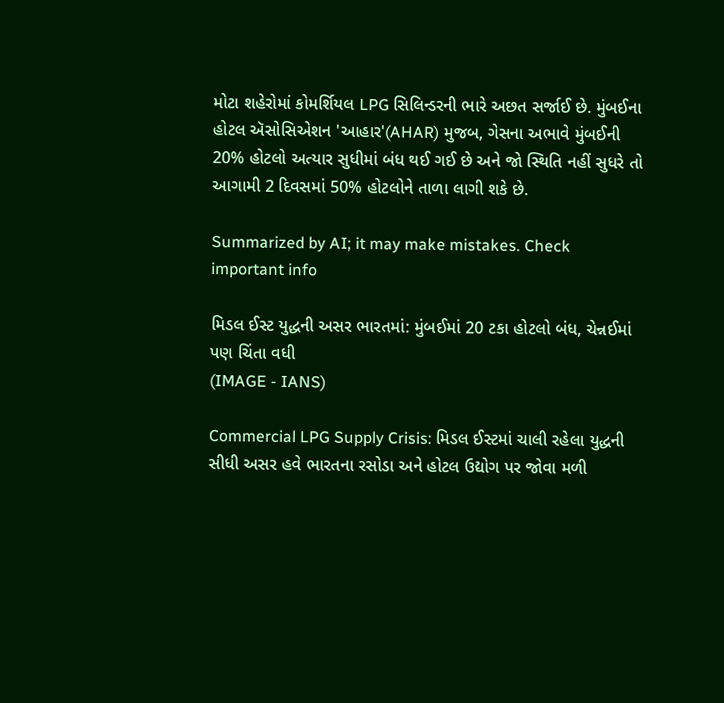મોટા શહેરોમાં કોમર્શિયલ LPG સિલિન્ડરની ભારે અછત સર્જાઈ છે. મુંબઈના હોટલ ઍસોસિએશન 'આહાર'(AHAR) મુજબ, ગેસના અભાવે મુંબઈની 20% હોટલો અત્યાર સુધીમાં બંધ થઈ ગઈ છે અને જો સ્થિતિ નહીં સુધરે તો આગામી 2 દિવસમાં 50% હોટલોને તાળા લાગી શકે છે.

Summarized by AI; it may make mistakes. Check important info

મિડલ ઈસ્ટ યુદ્ધની અસર ભારતમાં: મુંબઈમાં 20 ટકા હોટલો બંધ, ચેન્નઈમાં પણ ચિંતા વધી
(IMAGE - IANS)

Commercial LPG Supply Crisis: મિડલ ઈસ્ટમાં ચાલી રહેલા યુદ્ધની સીધી અસર હવે ભારતના રસોડા અને હોટલ ઉદ્યોગ પર જોવા મળી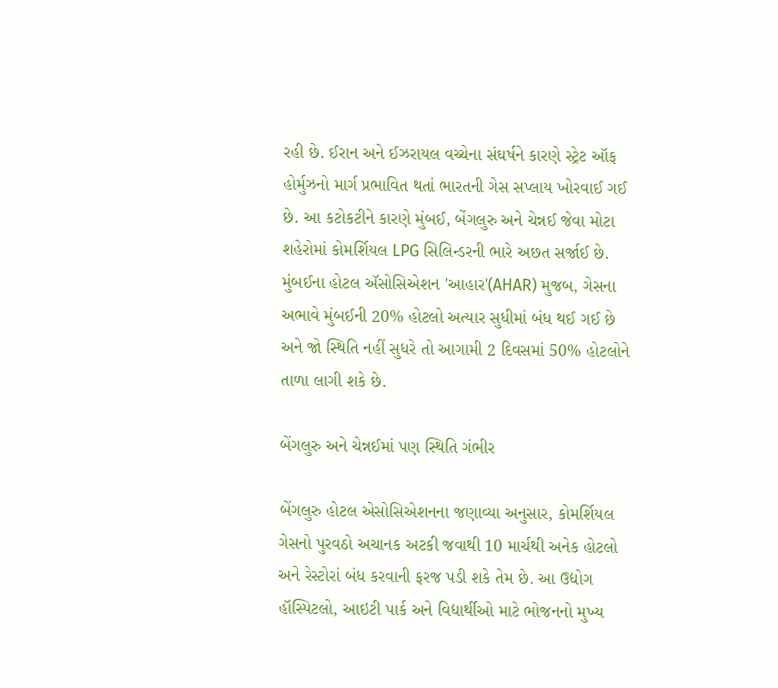રહી છે. ઈરાન અને ઈઝરાયલ વચ્ચેના સંઘર્ષને કારણે સ્ટ્રેટ ઑફ હોર્મુઝનો માર્ગ પ્રભાવિત થતાં ભારતની ગેસ સપ્લાય ખોરવાઈ ગઈ છે. આ કટોકટીને કારણે મુંબઈ, બેંગલુરુ અને ચેન્નઈ જેવા મોટા શહેરોમાં કોમર્શિયલ LPG સિલિન્ડરની ભારે અછત સર્જાઈ છે. મુંબઈના હોટલ ઍસોસિએશન 'આહાર'(AHAR) મુજબ, ગેસના અભાવે મુંબઈની 20% હોટલો અત્યાર સુધીમાં બંધ થઈ ગઈ છે અને જો સ્થિતિ નહીં સુધરે તો આગામી 2 દિવસમાં 50% હોટલોને તાળા લાગી શકે છે.

બેંગલુરુ અને ચેન્નઈમાં પણ સ્થિતિ ગંભીર

બેંગલુરુ હોટલ એસોસિએશનના જણાવ્યા અનુસાર, કોમર્શિયલ ગેસનો પુરવઠો અચાનક અટકી જવાથી 10 માર્ચથી અનેક હોટલો અને રેસ્ટોરાં બંધ કરવાની ફરજ પડી શકે તેમ છે. આ ઉદ્યોગ હૉસ્પિટલો, આઇટી પાર્ક અને વિદ્યાર્થીઓ માટે ભોજનનો મુખ્ય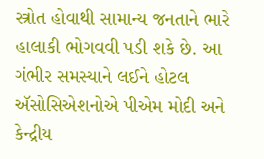સ્ત્રોત હોવાથી સામાન્ય જનતાને ભારે હાલાકી ભોગવવી પડી શકે છે. આ ગંભીર સમસ્યાને લઈને હોટલ ઍસોસિએશનોએ પીએમ મોદી અને કેન્દ્રીય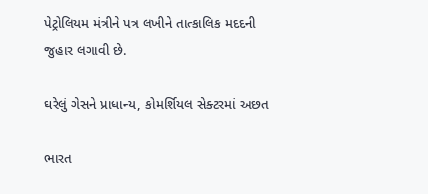પેટ્રોલિયમ મંત્રીને પત્ર લખીને તાત્કાલિક મદદની જુહાર લગાવી છે.

ઘરેલું ગેસને પ્રાધાન્ય, કોમર્શિયલ સેક્ટરમાં અછત

ભારત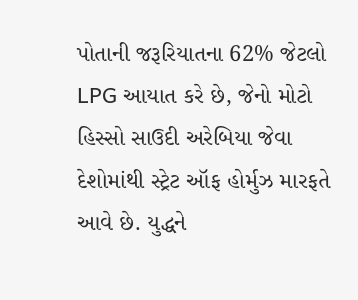પોતાની જરૂરિયાતના 62% જેટલો LPG આયાત કરે છે, જેનો મોટો હિસ્સો સાઉદી અરેબિયા જેવા દેશોમાંથી સ્ટ્રેટ ઑફ હોર્મુઝ મારફતે આવે છે. યુદ્ધને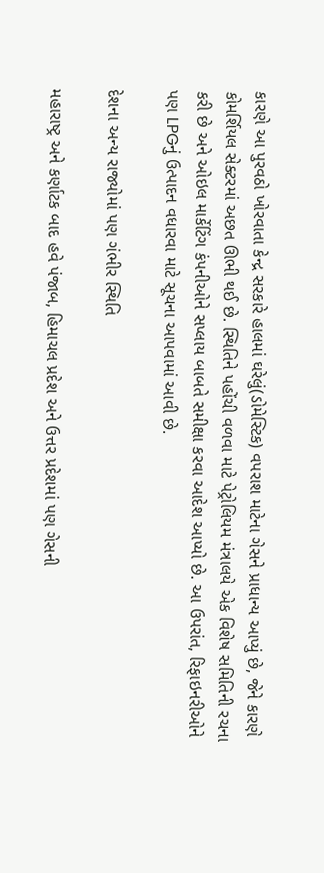કારણે આ પુરવઠો ખોરવાતા કેન્દ્ર સરકારે હાલમાં ઘરેલું(ડોમેસ્ટિક) વપરાશ માટેના ગેસને પ્રાધાન્ય આપ્યું છે, જેને કારણે કોમર્શિયલ સેક્ટરમાં અછત ઊભી થઈ છે. સ્થિતિને પહોંચી વળવા માટે પેટ્રોલિયમ મંત્રાલયે એક વિશેષ સમિતિની રચના કરી છે અને ઓઇલ માર્કેટિંગ કંપનીઓને સપ્લાય બાબતે સમીક્ષા કરવા આદેશ આપ્યો છે. આ ઉપરાંત, રિફાઇનરીઓને પણ LPGનું ઉત્પાદન વધારવા માટે સૂચના આપવામાં આવી છે.

દેશના અન્ય રાજ્યોમાં પણ ગંભીર સ્થિતિ

મહારાષ્ટ્ર અને કર્ણાટક બાદ હવે પંજાબ, હિમાચલ પ્રદેશ અને ઉત્તર પ્રદેશમાં પણ ગેસની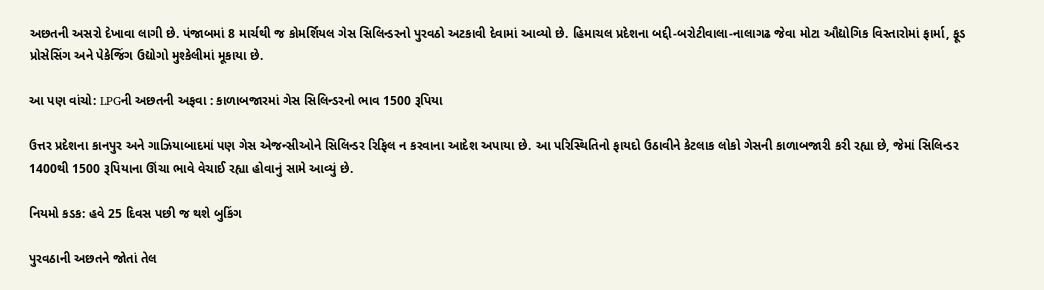અછતની અસરો દેખાવા લાગી છે. પંજાબમાં 8 માર્ચથી જ કોમર્શિયલ ગેસ સિલિન્ડરનો પુરવઠો અટકાવી દેવામાં આવ્યો છે. હિમાચલ પ્રદેશના બદ્દી-બરોટીવાલા-નાલાગઢ જેવા મોટા ઔદ્યોગિક વિસ્તારોમાં ફાર્મા, ફૂડ પ્રોસેસિંગ અને પેકેજિંગ ઉદ્યોગો મુશ્કેલીમાં મૂકાયા છે.

આ પણ વાંચો: LPGની અછતની અફવા : કાળાબજારમાં ગેસ સિલિન્ડરનો ભાવ 1500 રૂપિયા

ઉત્તર પ્રદેશના કાનપુર અને ગાઝિયાબાદમાં પણ ગેસ એજન્સીઓને સિલિન્ડર રિફિલ ન કરવાના આદેશ અપાયા છે. આ પરિસ્થિતિનો ફાયદો ઉઠાવીને કેટલાક લોકો ગેસની કાળાબજારી કરી રહ્યા છે, જેમાં સિલિન્ડર 1400થી 1500 રૂપિયાના ઊંચા ભાવે વેચાઈ રહ્યા હોવાનું સામે આવ્યું છે.

નિયમો કડક: હવે 25 દિવસ પછી જ થશે બુકિંગ

પુરવઠાની અછતને જોતાં તેલ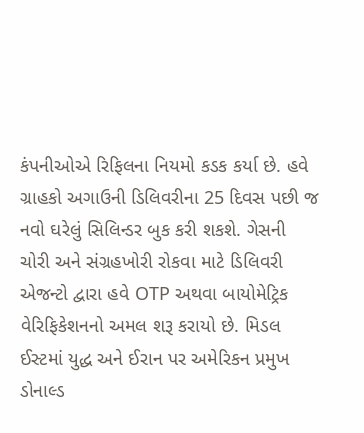કંપનીઓએ રિફિલના નિયમો કડક કર્યા છે. હવે ગ્રાહકો અગાઉની ડિલિવરીના 25 દિવસ પછી જ નવો ઘરેલું સિલિન્ડર બુક કરી શકશે. ગેસની ચોરી અને સંગ્રહખોરી રોકવા માટે ડિલિવરી એજન્ટો દ્વારા હવે OTP અથવા બાયોમેટ્રિક વેરિફિકેશનનો અમલ શરૂ કરાયો છે. મિડલ ઈસ્ટમાં યુદ્ધ અને ઈરાન પર અમેરિકન પ્રમુખ ડોનાલ્ડ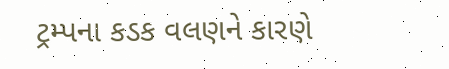ટ્રમ્પના કડક વલણને કારણે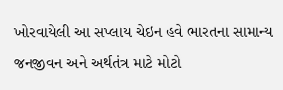ખોરવાયેલી આ સપ્લાય ચેઇન હવે ભારતના સામાન્ય જનજીવન અને અર્થતંત્ર માટે મોટો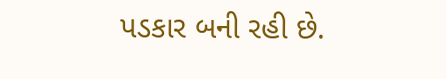પડકાર બની રહી છે.